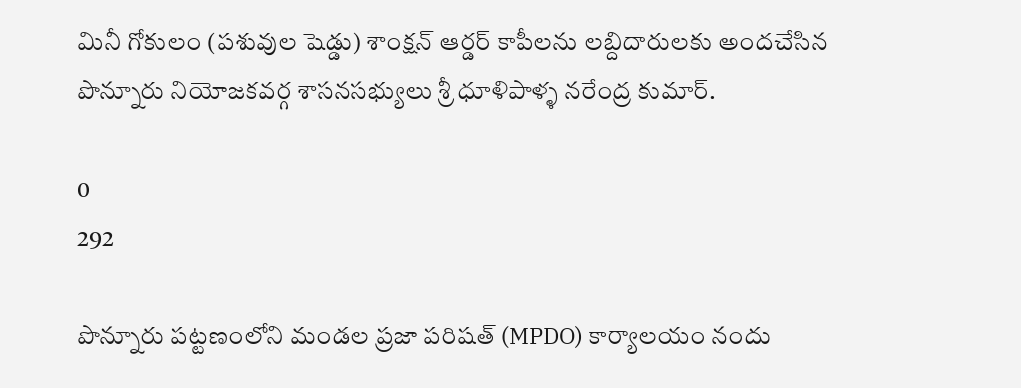మినీ గోకులం (పశువుల షెడ్డు) శాంక్షన్ ఆర్డర్ కాపీలను లబ్దిదారులకు అందచేసిన పొన్నూరు నియోజకవర్గ శాసనసభ్యులు శ్రీ ధూళిపాళ్ళ నరేంద్ర కుమార్.

0
292

పొన్నూరు పట్టణంలోని మండల ప్రజా పరిషత్ (MPDO) కార్యాలయం నందు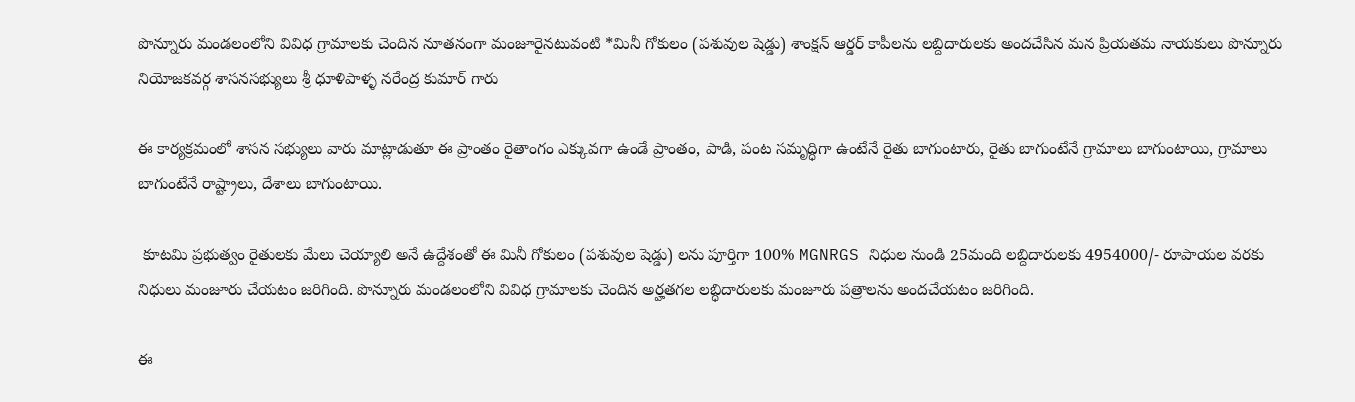పొన్నూరు మండలంలోని వివిధ గ్రామాలకు చెందిన నూతనంగా మంజూరైనటువంటి *మినీ గోకులం (పశువుల షెడ్డు) శాంక్షన్ ఆర్డర్ కాపీలను లబ్దిదారులకు అందచేసిన మన ప్రియతమ నాయకులు పొన్నూరు నియోజకవర్గ శాసనసభ్యులు శ్రీ ధూళిపాళ్ళ నరేంద్ర కుమార్ గారు

ఈ కార్యక్రమంలో శాసన సభ్యులు వారు మాట్లాడుతూ ఈ ప్రాంతం రైతాంగం ఎక్కువగా ఉండే ప్రాంతం, పాడి, పంట సమృద్ధిగా ఉంటేనే రైతు బాగుంటారు, రైతు బాగుంటేనే గ్రామాలు బాగుంటాయి, గ్రామాలు బాగుంటేనే రాష్ట్రాలు, దేశాలు బాగుంటాయి.

 కూటమి ప్రభుత్వం రైతులకు మేలు చెయ్యాలి అనే ఉద్దేశంతో ఈ మినీ గోకులం (పశువుల షెడ్డు) లను పూర్తిగా 100% MGNRGS నిధుల నుండి 25మంది లబ్దిదారులకు 4954000/- రూపాయల వరకు నిధులు మంజూరు చేయటం జరిగింది. పొన్నూరు మండలంలోని వివిధ గ్రామాలకు చెందిన అర్హతగల లబ్ధిదారులకు మంజూరు పత్రాలను అందచేయటం జరిగింది.

ఈ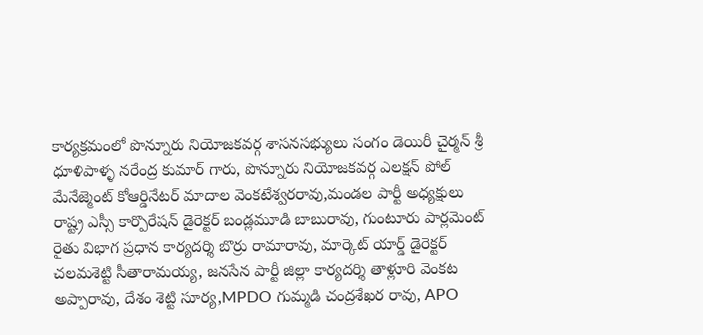కార్యక్రమంలో పొన్నూరు నియోజకవర్గ శాసనసభ్యులు సంగం డెయిరీ చైర్మన్ శ్రీ ధూళిపాళ్ళ నరేంద్ర కుమార్ గారు, పొన్నూరు నియోజకవర్గ ఎలక్షన్ పోల్ మేనేజ్మెంట్ కోఆర్డినేటర్ మాదాల వెంకటేశ్వరరావు,మండల పార్టీ అధ్యక్షులు రాష్ట్ర ఎస్సీ కార్పొరేషన్ డైరెక్టర్ బండ్లమూడి బాబురావు, గుంటూరు పార్లమెంట్ రైతు విభాగ ప్రధాన కార్యదర్శి బొర్రు రామారావు, మార్కెట్ యార్డ్ డైరెక్టర్ చలమశెట్టి సీతారామయ్య, జనసేన పార్టీ జిల్లా కార్యదర్శి తాళ్లూరి వెంకట అప్పారావు, దేశం శెట్టి సూర్య,MPDO గుమ్మడి చంద్రశేఖర రావు, APO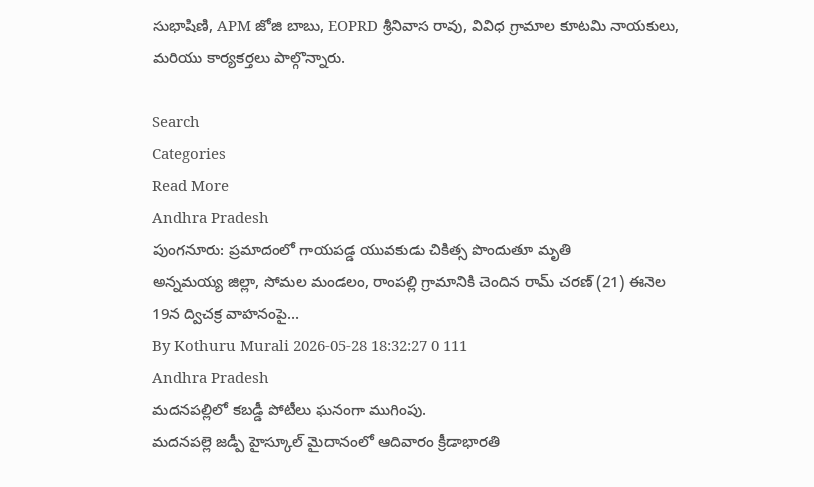సుభాషిణి, APM జోజి బాబు, EOPRD శ్రీనివాస రావు, వివిధ గ్రామాల కూటమి నాయకులు, మరియు కార్యకర్తలు పాల్గొన్నారు.

Search
Categories
Read More
Andhra Pradesh
పుంగనూరు: ప్రమాదంలో గాయపడ్డ యువకుడు చికిత్స పొందుతూ మృతి
అన్నమయ్య జిల్లా, సోమల మండలం, రాంపల్లి గ్రామానికి చెందిన రామ్ చరణ్ (21) ఈనెల 19న ద్విచక్ర వాహనంపై...
By Kothuru Murali 2026-05-28 18:32:27 0 111
Andhra Pradesh
మదనపల్లిలో కబడ్డీ పోటీలు ఘనంగా ముగింపు.
మదనపల్లె జడ్పీ హైస్కూల్ మైదానంలో ఆదివారం క్రీడాభారతి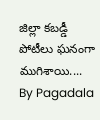జిల్లా కబడ్డీ పోటీలు ఘనంగా ముగిశాయి....
By Pagadala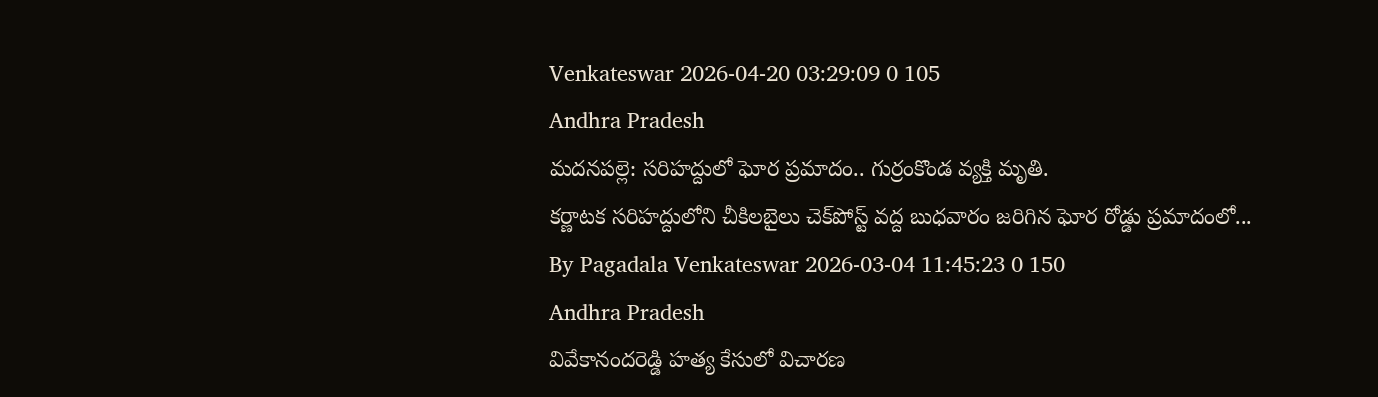Venkateswar 2026-04-20 03:29:09 0 105
Andhra Pradesh
మదనపల్లె: సరిహద్దులో ఘోర ప్రమాదం.. గుర్రంకొండ వ్యక్తి మృతి.
కర్ణాటక సరిహద్దులోని చీకిలబైలు చెక్‌పోస్ట్ వద్ద బుధవారం జరిగిన ఘోర రోడ్డు ప్రమాదంలో...
By Pagadala Venkateswar 2026-03-04 11:45:23 0 150
Andhra Pradesh
వివేకానందరెడ్డి హత్య కేసులో విచారణ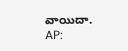వాయిదా.
AP: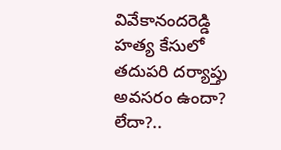వివేకానందరెడ్డి హత్య కేసులో తదుపరి దర్యాప్తు అవసరం ఉందా? లేదా?..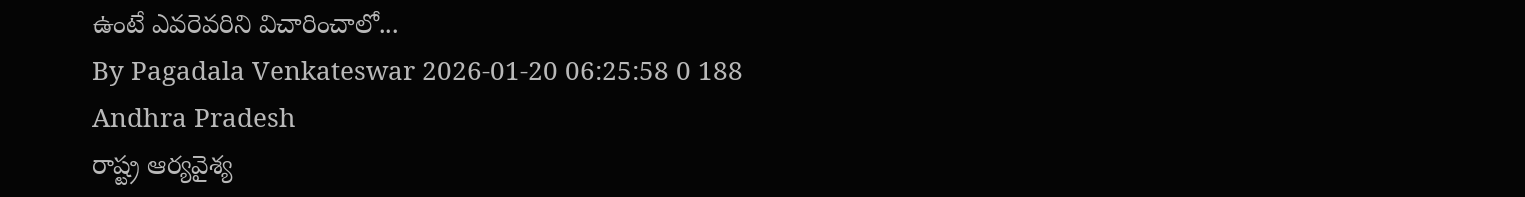ఉంటే ఎవరెవరిని విచారించాలో...
By Pagadala Venkateswar 2026-01-20 06:25:58 0 188
Andhra Pradesh
రాష్ట్ర ఆర్యవైశ్య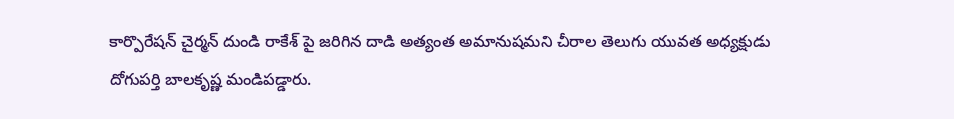కార్పొరేషన్ చైర్మన్ దుండి రాకేశ్ పై జరిగిన దాడి అత్యంత అమానుషమని చీరాల తెలుగు యువత అధ్యక్షుడు దోగుపర్తి బాలకృష్ణ మండిపడ్డారు.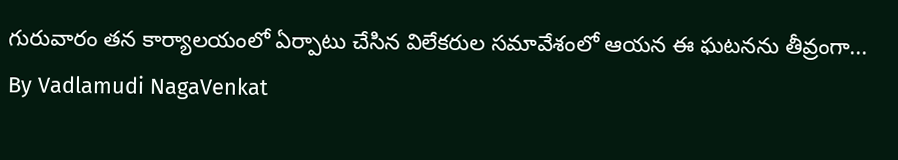గురువారం తన కార్యాలయంలో ఏర్పాటు చేసిన విలేకరుల సమావేశంలో ఆయన ఈ ఘటనను తీవ్రంగా...
By Vadlamudi NagaVenkat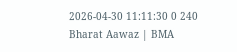2026-04-30 11:11:30 0 240
Bharat Aawaz | BMA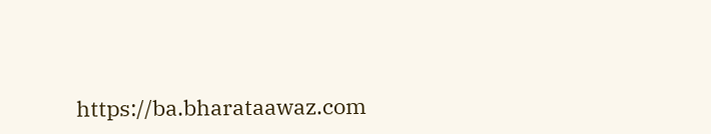https://ba.bharataawaz.com